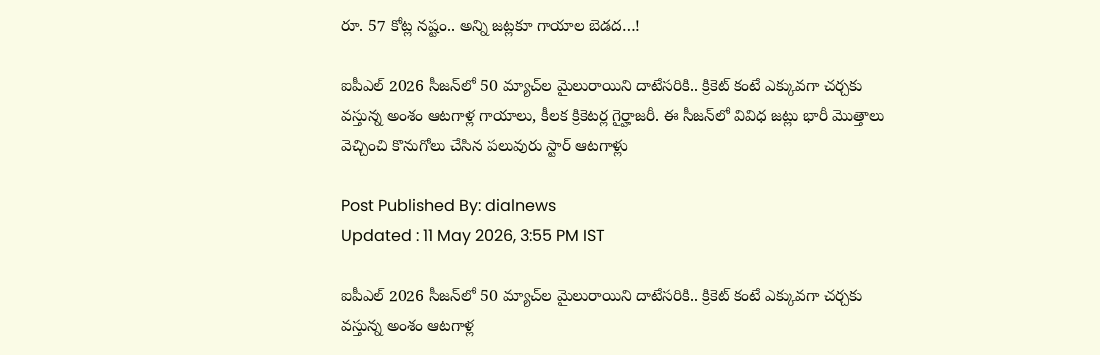రూ. 57 కోట్ల నష్టం.. అన్ని జట్లకూ గాయాల బెడద…!

ఐపీఎల్ 2026 సీజన్‌లో 50 మ్యాచ్‌ల మైలురాయిని దాటేసరికి.. క్రికెట్ కంటే ఎక్కువగా చర్చకు వస్తున్న అంశం ఆటగాళ్ల గాయాలు, కీలక క్రికెటర్ల గైర్హాజరీ. ఈ సీజన్‌లో వివిధ జట్లు భారీ మొత్తాలు వెచ్చించి కొనుగోలు చేసిన పలువురు స్టార్ ఆటగాళ్లు

Post Published By: dialnews
Updated : 11 May 2026, 3:55 PM IST

ఐపీఎల్ 2026 సీజన్‌లో 50 మ్యాచ్‌ల మైలురాయిని దాటేసరికి.. క్రికెట్ కంటే ఎక్కువగా చర్చకు వస్తున్న అంశం ఆటగాళ్ల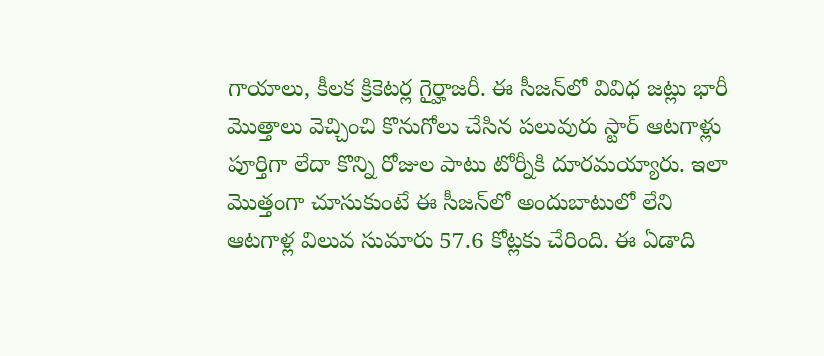గాయాలు, కీలక క్రికెటర్ల గైర్హాజరీ. ఈ సీజన్‌లో వివిధ జట్లు భారీ మొత్తాలు వెచ్చించి కొనుగోలు చేసిన పలువురు స్టార్ ఆటగాళ్లు పూర్తిగా లేదా కొన్ని రోజుల పాటు టోర్నీకి దూరమయ్యారు. ఇలా మొత్తంగా చూసుకుంటే ఈ సీజన్‌లో అందుబాటులో లేని ఆటగాళ్ల విలువ సుమారు 57.6 కోట్లకు చేరింది. ఈ ఏడాది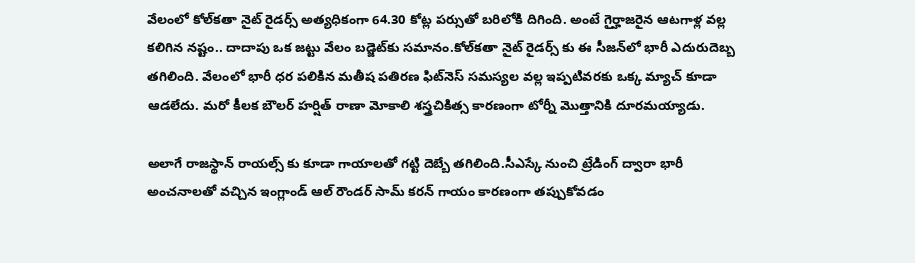వేలంలో కోల్‌కతా నైట్ రైడర్స్ అత్యధికంగా 64.30 కోట్ల పర్సుతో బరిలోకి దిగింది. అంటే గైర్హాజరైన ఆటగాళ్ల వల్ల కలిగిన నష్టం.. దాదాపు ఒక జట్టు వేలం బడ్జెట్‌కు సమానం.కోల్‌కతా నైట్ రైడర్స్ కు ఈ సీజన్‌లో భారీ ఎదురుదెబ్బ తగిలింది. వేలంలో భారీ ధర పలికిన మతీష పతిరణ ఫిట్‌నెస్ సమస్యల వల్ల ఇప్పటివరకు ఒక్క మ్యాచ్ కూడా ఆడలేదు. మరో కీలక బౌలర్ హర్షిత్ రాణా మోకాలి శస్త్రచికిత్స కారణంగా టోర్నీ మొత్తానికి దూరమయ్యాడు.

అలాగే రాజస్థాన్ రాయల్స్ కు కూడా గాయాలతో గట్టి దెబ్బే తగిలింది.సీఎస్కే నుంచి ట్రేడింగ్ ద్వారా భారీ అంచనాలతో వచ్చిన ఇంగ్లాండ్ ఆల్ రౌండర్ సామ్ కరన్ గాయం కారణంగా తప్పుకోవడం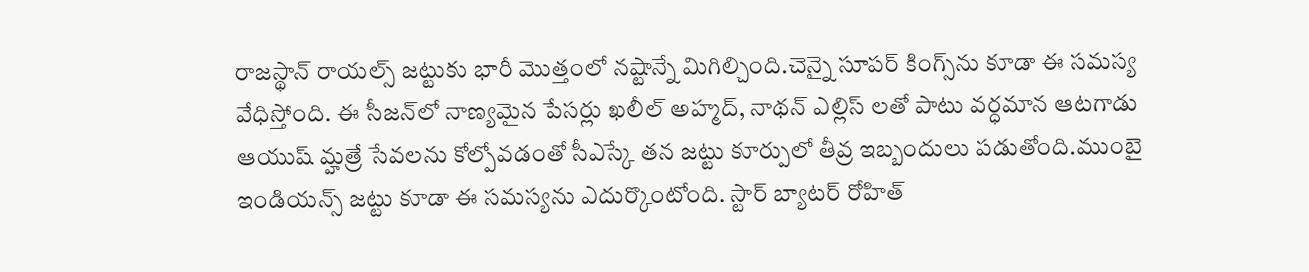రాజస్థాన్‌ రాయల్స్ జట్టుకు భారీ మొత్తంలో నష్టాన్నే మిగిల్చింది.చెన్నై సూపర్ కింగ్స్‌ను కూడా ఈ సమస్య వేధిస్తోంది. ఈ సీజన్‌లో నాణ్యమైన పేసర్లు ఖలీల్ అహ్మద్, నాథన్ ఎల్లిస్ లతో పాటు వర్ధమాన ఆటగాడు ఆయుష్ మ్హత్రే సేవలను కోల్పోవడంతో సీఎస్కే తన జట్టు కూర్పులో తీవ్ర ఇబ్బందులు పడుతోంది.ముంబై ఇండియన్స్ జట్టు కూడా ఈ సమస్యను ఎదుర్కొంటోంది. స్టార్ బ్యాటర్ రోహిత్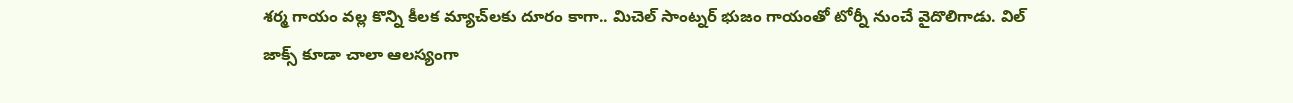శర్మ గాయం వల్ల కొన్ని కీలక మ్యాచ్‌లకు దూరం కాగా.. మిచెల్ సాంట్నర్ భుజం గాయంతో టోర్నీ నుంచే వైదొలిగాడు. విల్ జాక్స్ కూడా చాలా ఆలస్యంగా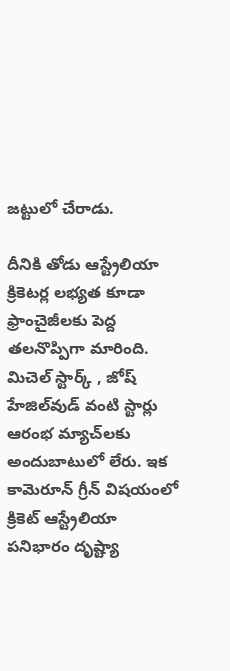జట్టులో చేరాడు.

దీనికి తోడు ఆస్ట్రేలియా క్రికెటర్ల లభ్యత కూడా ఫ్రాంచైజీలకు పెద్ద తలనొప్పిగా మారింది. మిచెల్ స్టార్క్ , జోష్ హేజిల్‌వుడ్ వంటి స్టార్లు ఆరంభ మ్యాచ్‌లకు అందుబాటులో లేరు. ఇక కామెరూన్ గ్రీన్ విషయంలో క్రికెట్ ఆస్ట్రేలియా పనిభారం దృష్ట్యా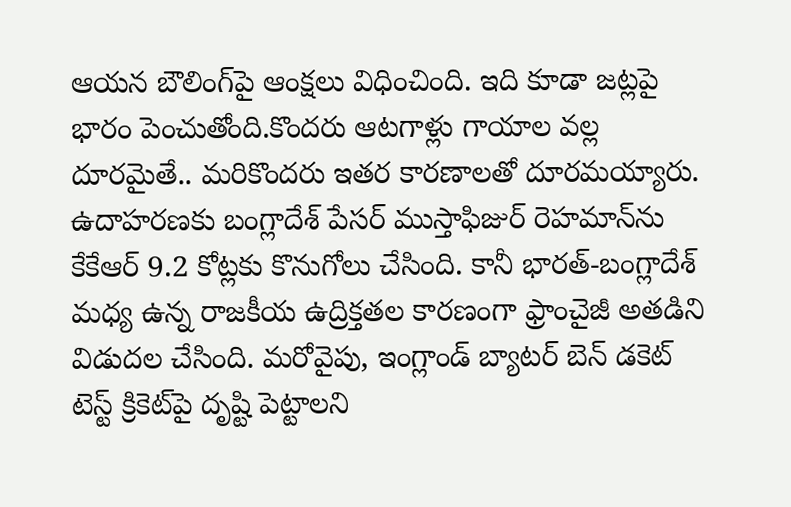ఆయన బౌలింగ్‌పై ఆంక్షలు విధించింది. ఇది కూడా జట్లపై భారం పెంచుతోంది.కొందరు ఆటగాళ్లు గాయాల వల్ల దూరమైతే.. మరికొందరు ఇతర కారణాలతో దూరమయ్యారు. ఉదాహరణకు బంగ్లాదేశ్ పేసర్ ముస్తాఫిజుర్ రెహమాన్‌ను కేకేఆర్ 9.2 కోట్లకు కొనుగోలు చేసింది. కానీ భారత్-బంగ్లాదేశ్ మధ్య ఉన్న రాజకీయ ఉద్రిక్తతల కారణంగా ఫ్రాంచైజీ అతడిని విడుదల చేసింది. మరోవైపు, ఇంగ్లాండ్ బ్యాటర్ బెన్ డకెట్ టెస్ట్ క్రికెట్‌పై దృష్టి పెట్టాలని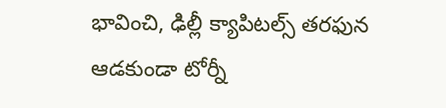భావించి, ఢిల్లీ క్యాపిటల్స్ తరఫున ఆడకుండా టోర్నీ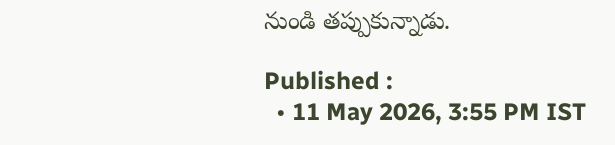నుండి తప్పుకున్నాడు.

Published :
  • 11 May 2026, 3:55 PM IST